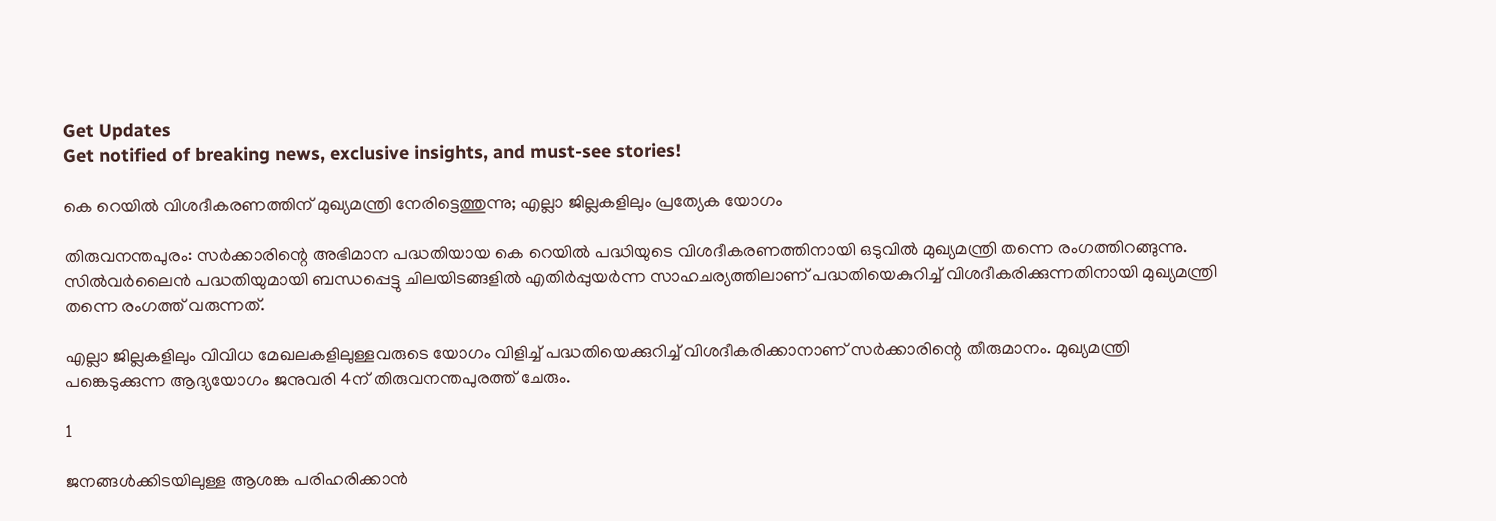Get Updates
Get notified of breaking news, exclusive insights, and must-see stories!

കെ റെയില്‍ വിശദീകരണത്തിന് മുഖ്യമന്ത്രി നേരിട്ടെത്തുന്നു; എല്ലാ ജില്ലകളിലും പ്രത്യേക യോഗം

തിരുവനന്തപുരം: സര്‍ക്കാരിന്റെ അഭിമാന പദ്ധതിയായ കെ റെയില്‍ പദ്ധിയുടെ വിശദീകരണത്തിനായി ഒടുവില്‍ മുഖ്യമന്ത്രി തന്നെ രംഗത്തിറങ്ങുന്നു. സില്‍വര്‍ലൈന്‍ പദ്ധതിയുമായി ബന്ധപ്പെട്ടു ചിലയിടങ്ങളില്‍ എതിര്‍പ്പുയര്‍ന്ന സാഹചര്യത്തിലാണ് പദ്ധതിയെകുറിച്ച് വിശദീകരിക്കുന്നതിനായി മുഖ്യമന്ത്രി തന്നെ രംഗത്ത് വരുന്നത്.

എല്ലാ ജില്ലകളിലും വിവിധ മേഖലകളിലുള്ളവരുടെ യോഗം വിളിച്ച് പദ്ധതിയെക്കുറിച്ച് വിശദീകരിക്കാനാണ് സര്‍ക്കാരിന്റെ തീരുമാനം. മുഖ്യമന്ത്രി പങ്കെടുക്കുന്ന ആദ്യയോഗം ജനുവരി 4ന് തിരുവനന്തപുരത്ത് ചേരും.

1

ജനങ്ങള്‍ക്കിടയിലുള്ള ആശങ്ക പരിഹരിക്കാന്‍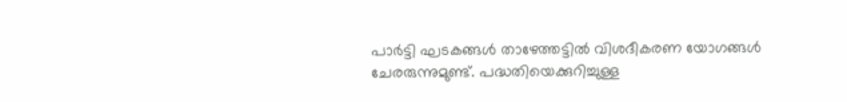പാര്‍ട്ടി ഘടകങ്ങള്‍ താഴേത്തട്ടില്‍ വിശദീകരണ യോഗങ്ങള്‍ ചേരരുന്നുമുണ്ട്. പദ്ധതിയെക്കുറിച്ചുള്ള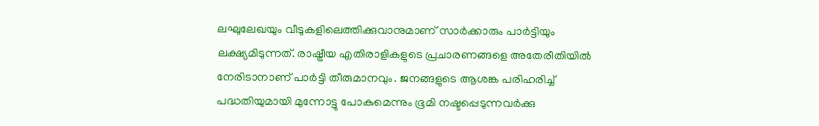ലഘുലേഖയും വീടുകളിലെത്തിക്കുവാനുമാണ് സാര്‍ക്കാരും പാര്‍ട്ടിയും ലക്ഷ്യമിടുന്നത്. രാഷ്ട്രീയ എതിരാളികളുടെ പ്രചാരണങ്ങളെ അതേരീതിയില്‍ നേരിടാനാണ് പാര്‍ട്ടി തീരുമാനവും. ജനങ്ങളുടെ ആശങ്ക പരിഹരിച്ച് പദ്ധതിയുമായി മുന്നോട്ടു പോകുമെന്നും ഭൂമി നഷ്ടപ്പെടുന്നവര്‍ക്കു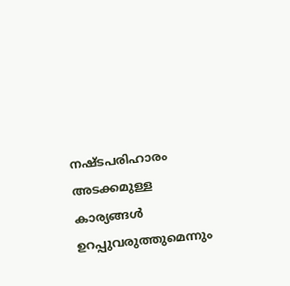നഷ്ടപരിഹാരം അടക്കമുള്ള കാര്യങ്ങള്‍ ഉറപ്പുവരുത്തുമെന്നും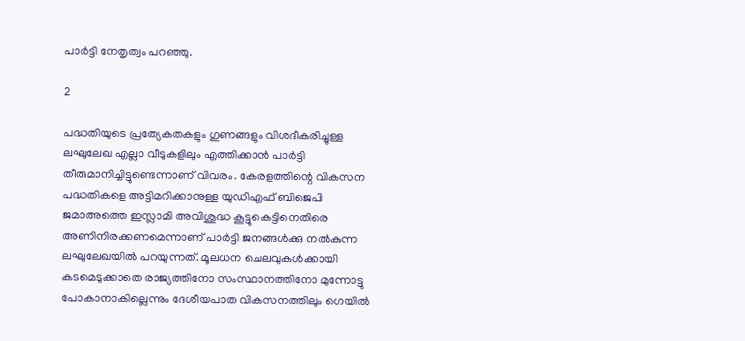പാര്‍ട്ടി നേതൃത്വം പറഞ്ഞു.

2

പദ്ധതിയുടെ പ്രത്യേകതകളും ഗുണങ്ങളും വിശദീകരിച്ചുള്ള ലഘുലേഖ എല്ലാ വീടുകളിലും എത്തിക്കാന്‍ പാര്‍ട്ടി തീരുമാനിച്ചിട്ടുണ്ടെന്നാണ് വിവരം. കേരളത്തിന്റെ വികസന പദ്ധതികളെ അട്ടിമറിക്കാനുള്ള യുഡിഎഫ് ബിജെപി ജമാഅത്തെ ഇസ്ലാമി അവിശുദ്ധ കൂട്ടുകെട്ടിനെതിരെ അണിനിരക്കണമെന്നാണ് പാര്‍ട്ടി ജനങ്ങള്‍ക്കു നല്‍കുന്ന ലഘുലേഖയില്‍ പറയുന്നത്. മൂലധന ചെലവുകള്‍ക്കായി കടമെടുക്കാതെ രാജ്യത്തിനോ സംസ്ഥാനത്തിനോ മുന്നോട്ടു പോകാനാകില്ലെന്നും ദേശീയപാത വികസനത്തിലും ഗെയില്‍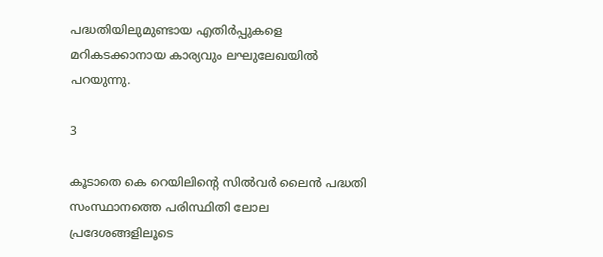പദ്ധതിയിലുമുണ്ടായ എതിര്‍പ്പുകളെ മറികടക്കാനായ കാര്യവും ലഘുലേഖയില്‍ പറയുന്നു.

3

കൂടാതെ കെ റെയിലിന്റെ സില്‍വര്‍ ലൈന്‍ പദ്ധതി സംസ്ഥാനത്തെ പരിസ്ഥിതി ലോല പ്രദേശങ്ങളിലൂടെ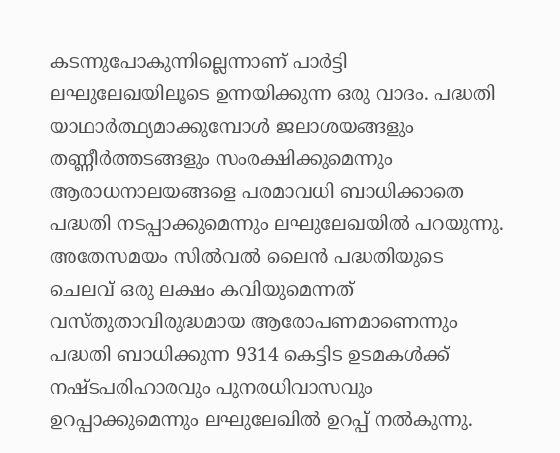കടന്നുപോകുന്നില്ലെന്നാണ് പാര്‍ട്ടി ലഘുലേഖയിലൂടെ ഉന്നയിക്കുന്ന ഒരു വാദം. പദ്ധതി യാഥാര്‍ത്ഥ്യമാക്കുമ്പോള്‍ ജലാശയങ്ങളും തണ്ണീര്‍ത്തടങ്ങളും സംരക്ഷിക്കുമെന്നും ആരാധനാലയങ്ങളെ പരമാവധി ബാധിക്കാതെ പദ്ധതി നടപ്പാക്കുമെന്നും ലഘുലേഖയില്‍ പറയുന്നു. അതേസമയം സില്‍വല്‍ ലൈന്‍ പദ്ധതിയുടെ ചെലവ് ഒരു ലക്ഷം കവിയുമെന്നത് വസ്തുതാവിരുദ്ധമായ ആരോപണമാണെന്നും പദ്ധതി ബാധിക്കുന്ന 9314 കെട്ടിട ഉടമകള്‍ക്ക് നഷ്ടപരിഹാരവും പുനരധിവാസവും ഉറപ്പാക്കുമെന്നും ലഘുലേഖില്‍ ഉറപ്പ് നല്‍കുന്നു.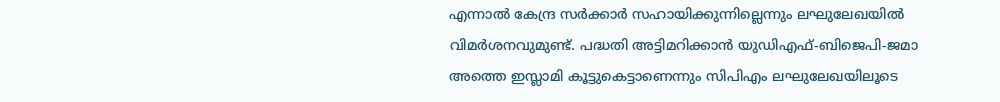എന്നാല്‍ കേന്ദ്ര സര്‍ക്കാര്‍ സഹായിക്കുന്നില്ലെന്നും ലഘുലേഖയില്‍ വിമര്‍ശനവുമുണ്ട്. പദ്ധതി അട്ടിമറിക്കാന്‍ യുഡിഎഫ്-ബിജെപി-ജമാ അത്തെ ഇസ്ലാമി കൂട്ടുകെട്ടാണെന്നും സിപിഎം ലഘുലേഖയിലൂടെ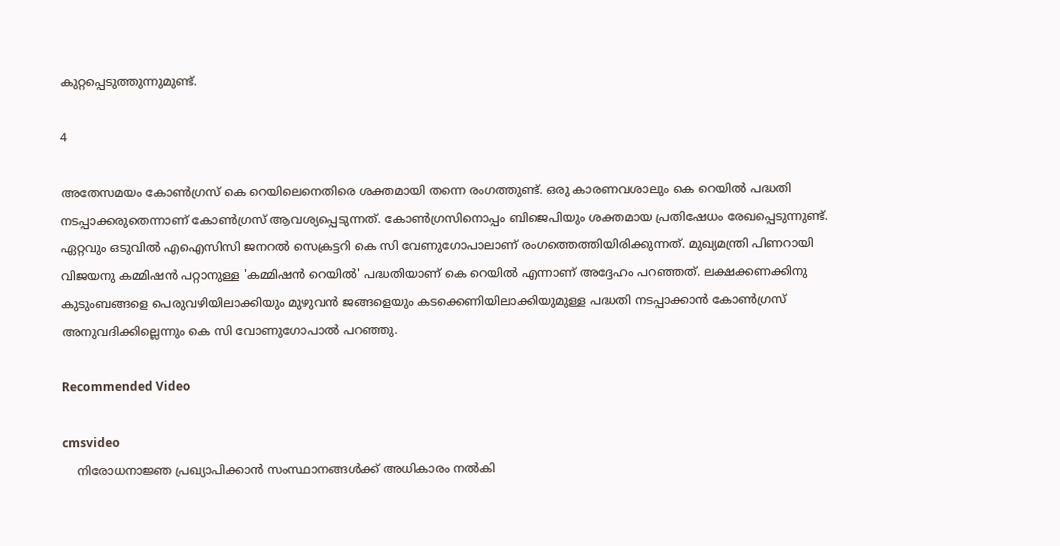കുറ്റപ്പെടുത്തുന്നുമുണ്ട്.

4

അതേസമയം കോണ്‍ഗ്രസ് കെ റെയിലെനെതിരെ ശക്തമായി തന്നെ രംഗത്തുണ്ട്. ഒരു കാരണവശാലും കെ റെയില്‍ പദ്ധതി നടപ്പാക്കരുതെന്നാണ് കോണ്‍ഗ്രസ് ആവശ്യപ്പെടുന്നത്. കോണ്‍ഗ്രസിനൊപ്പം ബിജെപിയും ശക്തമായ പ്രതിഷേധം രേഖപ്പെടുന്നുണ്ട്. ഏറ്റവും ഒടുവില്‍ എഐസിസി ജനറല്‍ സെക്രട്ടറി കെ സി വേണുഗോപാലാണ് രംഗത്തെത്തിയിരിക്കുന്നത്. മുഖ്യമന്ത്രി പിണറായി വിജയനു കമ്മിഷന്‍ പറ്റാനുള്ള 'കമ്മിഷന്‍ റെയില്‍' പദ്ധതിയാണ് കെ റെയില്‍ എന്നാണ് അദ്ദേഹം പറഞ്ഞത്. ലക്ഷക്കണക്കിനു കുടുംബങ്ങളെ പെരുവഴിയിലാക്കിയും മുഴുവന്‍ ജങ്ങളെയും കടക്കെണിയിലാക്കിയുമുള്ള പദ്ധതി നടപ്പാക്കാന്‍ കോണ്‍ഗ്രസ് അനുവദിക്കില്ലെന്നും കെ സി വോണുഗോപാല്‍ പറഞ്ഞു.

Recommended Video

cmsvideo
    നിരോധനാജ്ഞ പ്രഖ്യാപിക്കാന്‍ സംസ്ഥാനങ്ങള്‍ക്ക് അധികാരം നല്‍കി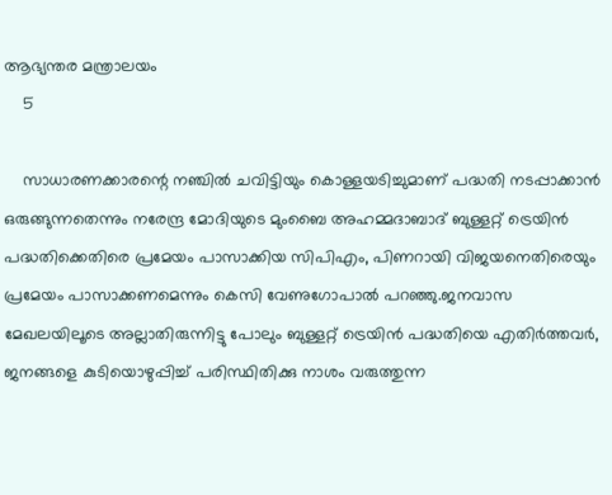ആഭ്യന്തര മന്ത്രാലയം
    5

    സാധാരണക്കാരന്റെ നഞ്ചില്‍ ചവിട്ടിയും കൊള്ളയടിച്ചുമാണ് പദ്ധതി നടപ്പാക്കാന്‍ ഒരുങ്ങുന്നതെന്നും നരേന്ദ്ര മോദിയുടെ മുംബൈ അഹമ്മദാബാദ് ബുള്ളറ്റ് ട്രെയിന്‍ പദ്ധതിക്കെതിരെ പ്രമേയം പാസാക്കിയ സിപിഎം, പിണറായി വിജയനെതിരെയും പ്രമേയം പാസാക്കണമെന്നും കെസി വേണുഗോപാല്‍ പറഞ്ഞു.ജനവാസ മേഖലയിലൂടെ അല്ലാതിരുന്നിട്ടു പോലും ബുള്ളറ്റ് ട്രെയിന്‍ പദ്ധതിയെ എതിര്‍ത്തവര്‍, ജനങ്ങളെ കുടിയൊഴുപ്പിച്ച് പരിസ്ഥിതിക്കു നാശം വരുത്തുന്ന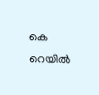കെ റെയില്‍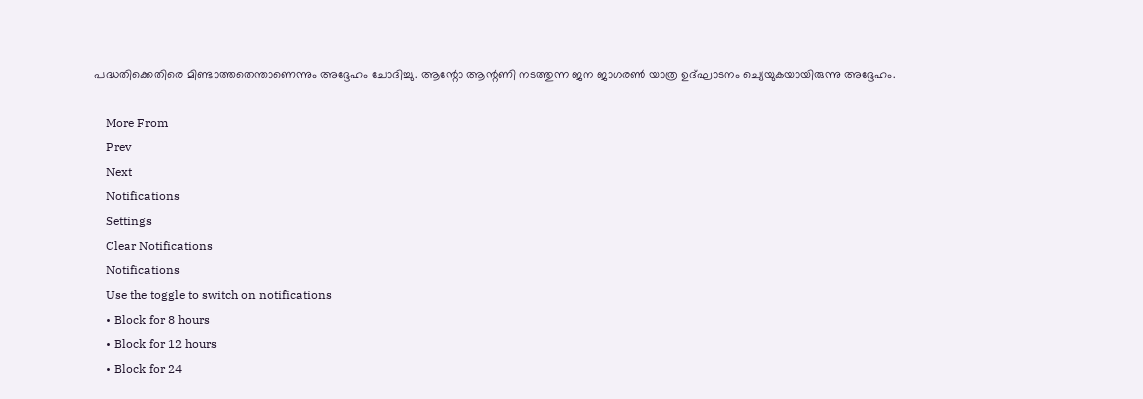പദ്ധതിക്കെതിരെ മിണ്ടാത്തതെന്താണെന്നും അദ്ദേഹം ചോദിച്ചു. ആന്റോ ആന്റണി നടത്തുന്ന ജന ജാഗരണ്‍ യാത്ര ഉദ്ഘാടനം ച്യെയുകയായിരുന്നു അദ്ദേഹം.

    More From
    Prev
    Next
    Notifications
    Settings
    Clear Notifications
    Notifications
    Use the toggle to switch on notifications
    • Block for 8 hours
    • Block for 12 hours
    • Block for 24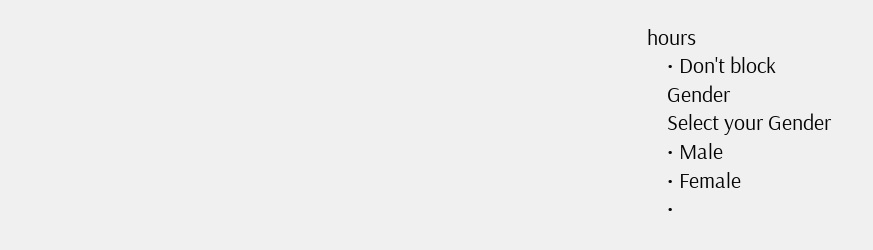hours
    • Don't block
    Gender
    Select your Gender
    • Male
    • Female
    •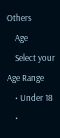Others
    Age
    Select your Age Range
    • Under 18
    •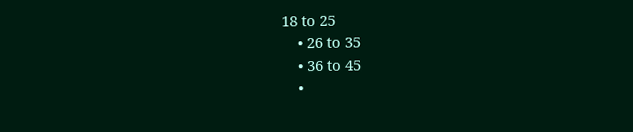18 to 25
    • 26 to 35
    • 36 to 45
    •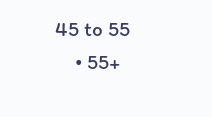45 to 55
    • 55+